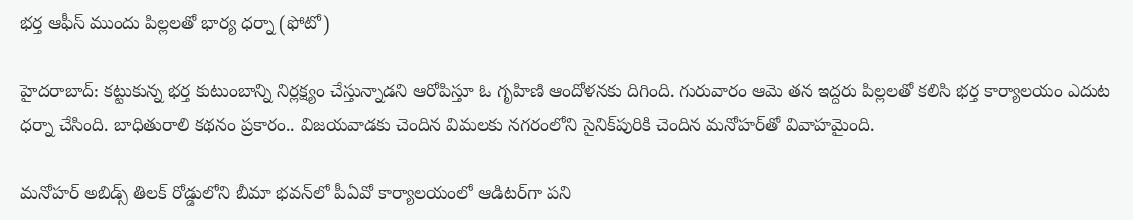భర్త ఆఫీస్ ముందు పిల్లలతో భార్య ధర్నా (ఫోటో)

హైదరాబాద్: కట్టుకున్న భర్త కుటుంబాన్ని నిర్లక్ష్యం చేస్తున్నాడని ఆరోపిస్తూ ఓ గృహిణి ఆందోళనకు దిగింది. గురువారం ఆమె తన ఇద్దరు పిల్లలతో కలిసి భర్త కార్యాలయం ఎదుట ధర్నా చేసింది. బాధితురాలి కథనం ప్రకారం.. విజయవాడకు చెందిన విమలకు నగరంలోని సైనిక్‌పురికి చెందిన మనోహర్‌తో వివాహమైంది.

మనోహర్ అబిడ్స్ తిలక్ రోడ్డులోని బీమా భవన్‌లో పీఏవో కార్యాలయంలో ఆడిటర్‌గా పని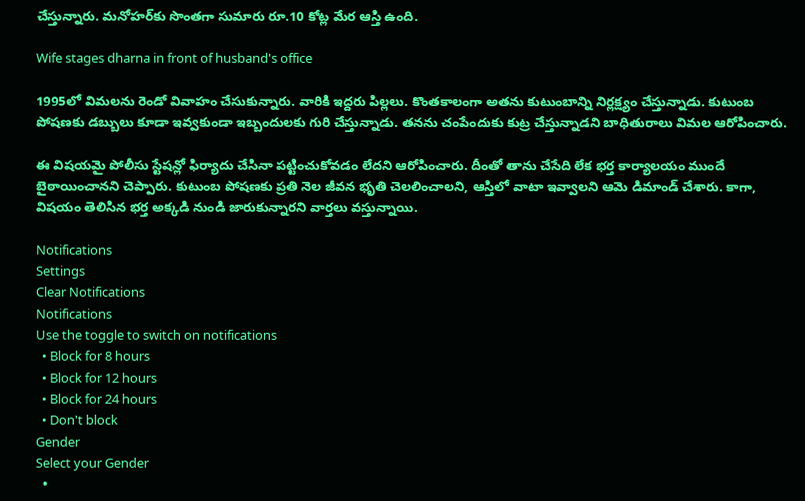చేస్తున్నారు. మనోహర్‌కు సొంతగా సుమారు రూ.10 కోట్ల మేర ఆస్తి ఉంది.

Wife stages dharna in front of husband's office

1995లో విమలను రెండో వివాహం చేసుకున్నారు. వారికి ఇద్దరు పిల్లలు. కొంతకాలంగా అతను కుటుంబాన్ని నిర్లక్ష్యం చేస్తున్నాడు. కుటుంబ పోషణకు డబ్బులు కూడా ఇవ్వకుండా ఇబ్బందులకు గురి చేస్తున్నాడు. తనను చంపేందుకు కుట్ర చేస్తున్నాడని బాధితురాలు విమల ఆరోపించారు.

ఈ విషయమై పోలీసు స్టేషన్లో ఫిర్యాదు చేసినా పట్టించుకోవడం లేదని ఆరోపించారు. దీంతో తాను చేసేది లేక భర్త కార్యాలయం ముందే బైఠాయించానని చెప్పారు. కుటుంబ పోషణకు ప్రతి నెల జీవన భృతి చెలలించాలని, ఆస్తిలో వాటా ఇవ్వాలని ఆమె డిమాండ్ చేశారు. కాగా, విషయం తెలిసిన భర్త అక్కడి నుండి జారుకున్నారని వార్తలు వస్తున్నాయి.

Notifications
Settings
Clear Notifications
Notifications
Use the toggle to switch on notifications
  • Block for 8 hours
  • Block for 12 hours
  • Block for 24 hours
  • Don't block
Gender
Select your Gender
  •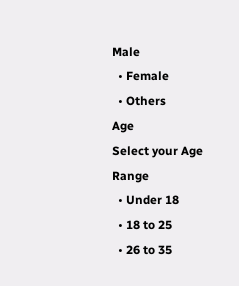Male
  • Female
  • Others
Age
Select your Age Range
  • Under 18
  • 18 to 25
  • 26 to 35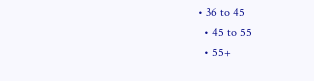• 36 to 45
  • 45 to 55
  • 55+